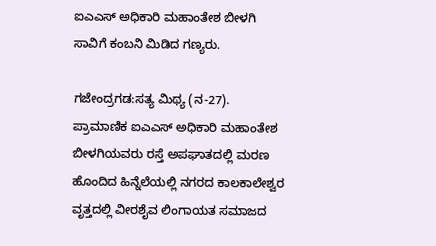ಐಎಎಸ್ ಅಧಿಕಾರಿ ಮಹಾಂತೇಶ ಬೀಳಗಿ ಸಾವಿಗೆ ಕಂಬನಿ ಮಿಡಿದ ಗಣ್ಯರು.

ಗಜೇಂದ್ರಗಡ:ಸತ್ಯ ಮಿಥ್ಯ (ನ-27).
ಪ್ರಾಮಾಣಿಕ ಐಎಎಸ್ ಅಧಿಕಾರಿ ಮಹಾಂತೇಶ ಬೀಳಗಿಯವರು ರಸ್ತೆ ಅಪಘಾತದಲ್ಲಿ ಮರಣ ಹೊಂದಿದ ಹಿನ್ನೆಲೆಯಲ್ಲಿ ನಗರದ ಕಾಲಕಾಲೇಶ್ವರ ವೃತ್ತದಲ್ಲಿ ವೀರಶೈವ ಲಿಂಗಾಯತ ಸಮಾಜದ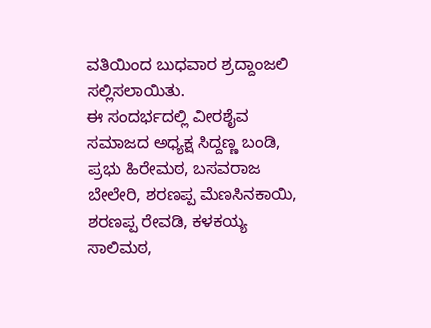ವತಿಯಿಂದ ಬುಧವಾರ ಶ್ರದ್ದಾಂಜಲಿ ಸಲ್ಲಿಸಲಾಯಿತು.
ಈ ಸಂದರ್ಭದಲ್ಲಿ ವೀರಶೈವ ಸಮಾಜದ ಅಧ್ಯಕ್ಷ ಸಿದ್ದಣ್ಣ ಬಂಡಿ, ಪ್ರಭು ಹಿರೇಮಠ, ಬಸವರಾಜ ಬೇಲೇರಿ, ಶರಣಪ್ಪ ಮೆಣಸಿನಕಾಯಿ, ಶರಣಪ್ಪ ರೇವಡಿ, ಕಳಕಯ್ಯ ಸಾಲಿಮಠ,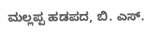ಮಲ್ಲಪ್ಪ ಹಡಪದ, ಬಿ. ಎಸ್.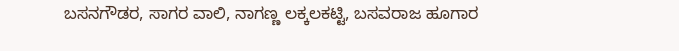ಬಸನಗೌಡರ, ಸಾಗರ ವಾಲಿ, ನಾಗಣ್ಣ ಲಕ್ಕಲಕಟ್ಟಿ, ಬಸವರಾಜ ಹೂಗಾರ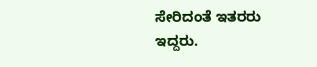ಸೇರಿದಂತೆ ಇತರರು ಇದ್ದರು.